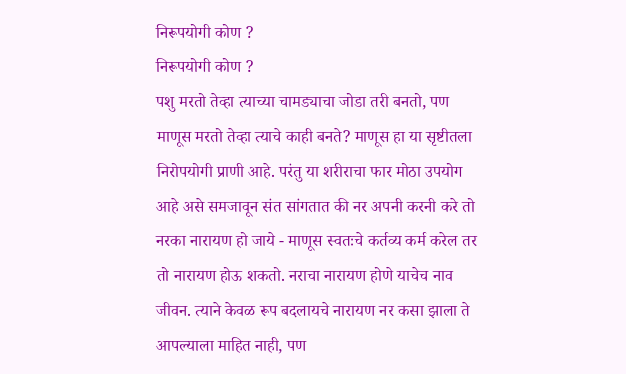निरूपयोगी कोण ?
निरूपयोगी कोण ?
पशु मरतो तेव्हा त्याच्या चामड्याचा जोडा तरी बनतो, पण माणूस मरतो तेव्हा त्याचे काही बनते? माणूस हा या सृष्टीतला निरोपयोगी प्राणी आहे. परंतु या शरीराचा फार मोठा उपयोग आहे असे समजावून संत सांगतात की नर अपनी करनी करे तो नरका नारायण हो जाये - माणूस स्वतःचे कर्तव्य कर्म करेल तर तो नारायण होऊ शकतो. नराचा नारायण होणे याचेच नाव जीवन. त्याने केवळ रूप बदलायचे नारायण नर कसा झाला ते आपल्याला माहित नाही, पण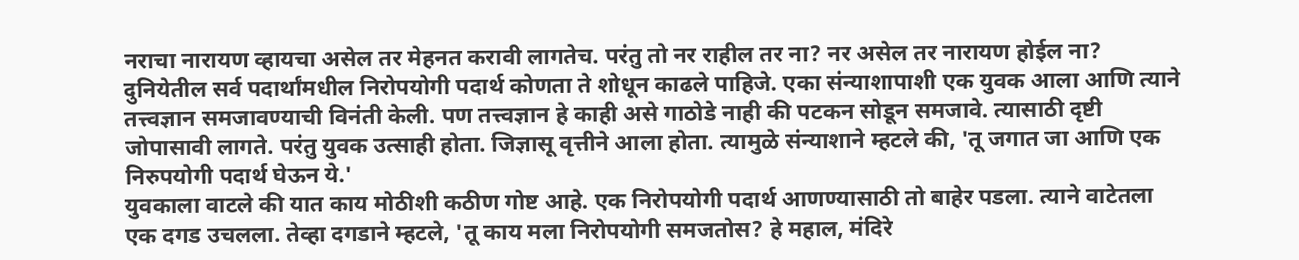नराचा नारायण व्हायचा असेल तर मेहनत करावी लागतेच. परंतु तो नर राहील तर ना? नर असेल तर नारायण होईल ना?
दुनियेतील सर्व पदार्थांमधील निरोपयोगी पदार्थ कोणता ते शोधून काढले पाहिजे. एका संन्याशापाशी एक युवक आला आणि त्याने तत्त्वज्ञान समजावण्याची विनंती केली. पण तत्त्वज्ञान हे काही असे गाठोडे नाही की पटकन सोडून समजावे. त्यासाठी दृष्टी जोपासावी लागते. परंतु युवक उत्साही होता. जिज्ञासू वृत्तीने आला होता. त्यामुळे संन्याशाने म्हटले की, 'तू जगात जा आणि एक निरुपयोगी पदार्थ घेऊन ये.'
युवकाला वाटले की यात काय मोठीशी कठीण गोष्ट आहे. एक निरोपयोगी पदार्थ आणण्यासाठी तो बाहेर पडला. त्याने वाटेतला एक दगड उचलला. तेव्हा दगडाने म्हटले, 'तू काय मला निरोपयोगी समजतोस? हे महाल, मंदिरे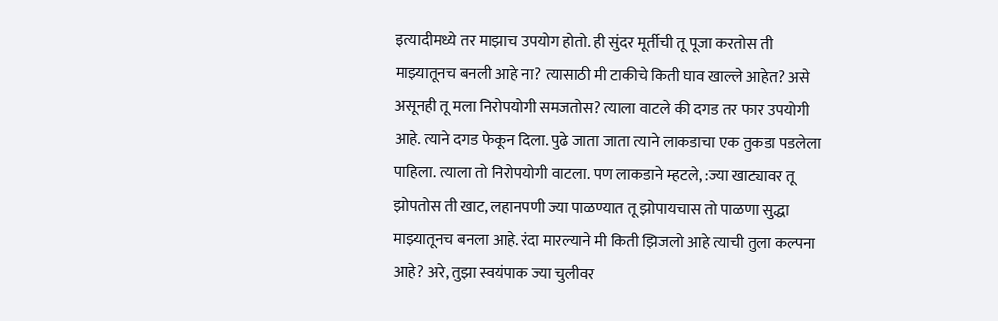इत्यादीमध्ये तर माझाच उपयोग होतो. ही सुंदर मूर्तीची तू पूजा करतोस ती माझ्यातूनच बनली आहे ना? त्यासाठी मी टाकीचे किती घाव खाल्ले आहेत? असे असूनही तू मला निरोपयोगी समजतोस? त्याला वाटले की दगड तर फार उपयोगी आहे. त्याने दगड फेकून दिला. पुढे जाता जाता त्याने लाकडाचा एक तुकडा पडलेला पाहिला. त्याला तो निरोपयोगी वाटला. पण लाकडाने म्हटले, :ज्या खाट्यावर तू झोपतोस ती खाट, लहानपणी ज्या पाळण्यात तू झोपायचास तो पाळणा सुद्धा माझ्यातूनच बनला आहे. रंदा मारल्याने मी किती झिजलो आहे त्याची तुला कल्पना आहे? अरे, तुझा स्वयंपाक ज्या चुलीवर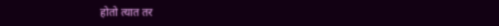होतो त्यात तर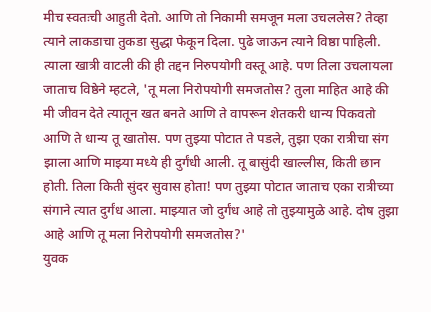मीच स्वतःची आहुती देतो. आणि तो निकामी समजून मला उचललेस? तेव्हा त्याने लाकडाचा तुकडा सुद्धा फेकून दिला. पुढे जाऊन त्याने विष्ठा पाहिली. त्याला खात्री वाटली की ही तद्दन निरुपयोगी वस्तू आहे. पण तिला उचलायला जाताच विष्ठेने म्हटले, 'तू मला निरोपयोगी समजतोस? तुला माहित आहे की मी जीवन देते त्यातून खत बनते आणि ते वापरून शेतकरी धान्य पिकवतो आणि ते धान्य तू खातोस. पण तुझ्या पोटात ते पडले, तुझा एका रात्रीचा संग झाला आणि माझ्या मध्ये ही दुर्गंधी आली. तू बासुंदी खाल्लीस, किती छान होती. तिला किती सुंदर सुवास होता! पण तुझ्या पोटात जाताच एका रात्रीच्या संगाने त्यात दुर्गंध आला. माझ्यात जो दुर्गंध आहे तो तुझ्यामुळे आहे. दोष तुझा आहे आणि तू मला निरोपयोगी समजतोस?'
युवक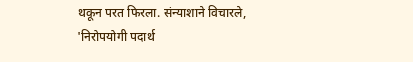थकून परत फिरला. संन्याशाने विचारले, 'निरोपयोगी पदार्थ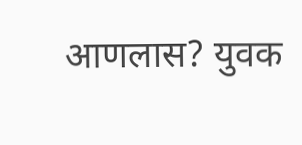आणलास? युवक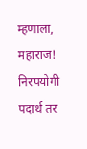म्हणाला, महाराज! निरपयोगी पदार्थ तर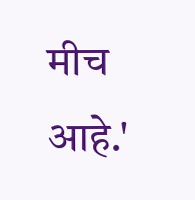मीच आहे.'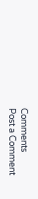Comments
Post a Comment